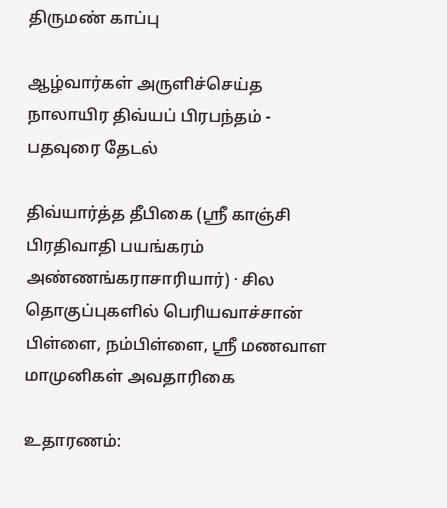திருமண் காப்பு

ஆழ்வார்கள் அருளிச்செய்த நாலாயிர திவ்யப் பிரபந்தம் - பதவுரை தேடல்

திவ்யார்த்த தீபிகை (ஸ்ரீ காஞ்சி பிரதிவாதி பயங்கரம் அண்ணங்கராசாரியார்) · சில தொகுப்புகளில் பெரியவாச்சான் பிள்ளை, நம்பிள்ளை, ஸ்ரீ மணவாள மாமுனிகள் அவதாரிகை

உதாரணம்: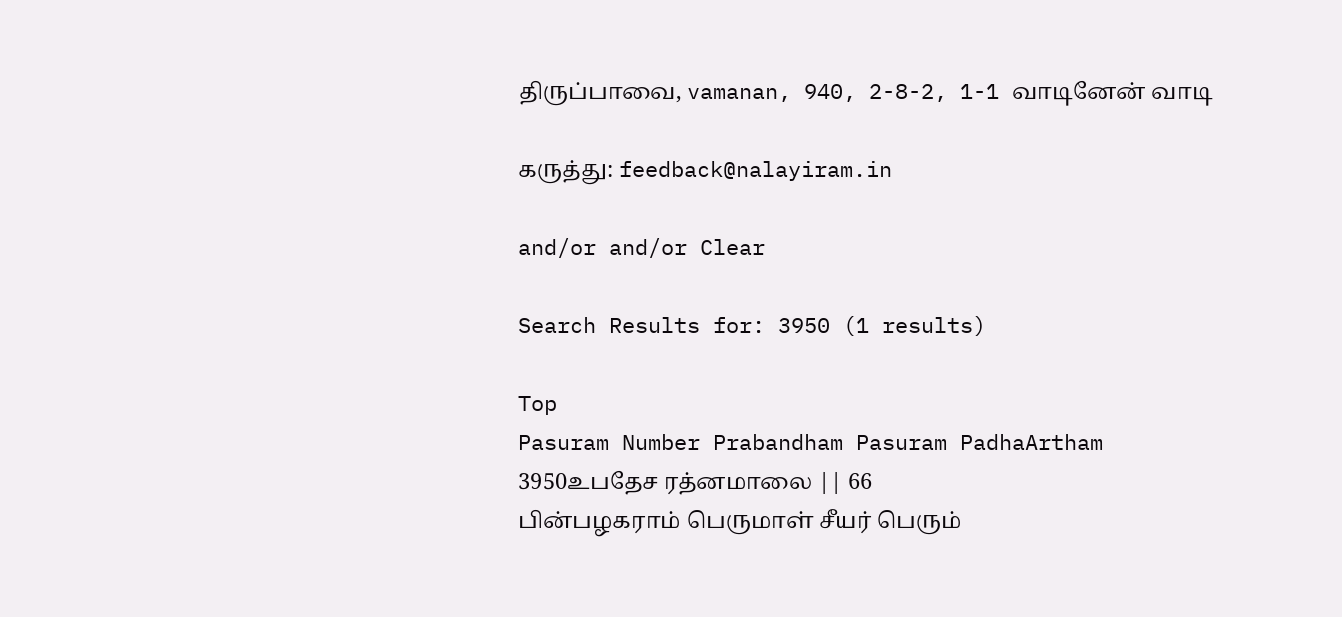திருப்பாவை, vamanan, 940, 2-8-2, 1-1 வாடினேன் வாடி

கருத்து: feedback@nalayiram.in

and/or and/or Clear

Search Results for: 3950 (1 results)

Top
Pasuram Number Prabandham Pasuram PadhaArtham
3950உபதேச ரத்னமாலை || 66
பின்பழகராம் பெருமாள் சீயர் பெரும்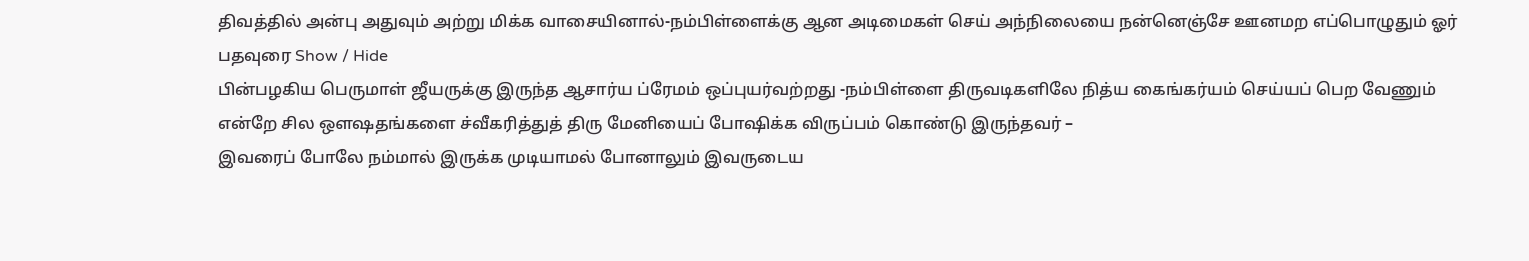திவத்தில் அன்பு அதுவும் அற்று மிக்க வாசையினால்-நம்பிள்ளைக்கு ஆன அடிமைகள் செய் அந்நிலையை நன்னெஞ்சே ஊனமற எப்பொழுதும் ஓர்
பதவுரை Show / Hide
பின்பழகிய பெருமாள் ஜீயருக்கு இருந்த ஆசார்ய ப்ரேமம் ஒப்புயர்வற்றது -நம்பிள்ளை திருவடிகளிலே நித்ய கைங்கர்யம் செய்யப் பெற வேணும்
என்றே சில ஔஷதங்களை ச்வீகரித்துத் திரு மேனியைப் போஷிக்க விருப்பம் கொண்டு இருந்தவர் –
இவரைப் போலே நம்மால் இருக்க முடியாமல் போனாலும் இவருடைய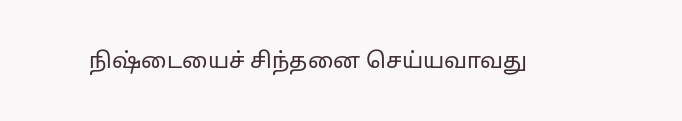நிஷ்டையைச் சிந்தனை செய்யவாவது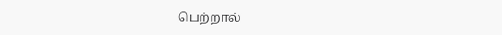பெற்றால்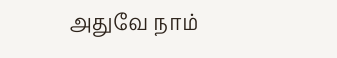அதுவே நாம்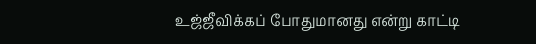உஜ்ஜீவிக்கப் போதுமானது என்று காட்டி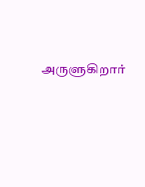அருளுகிறார்